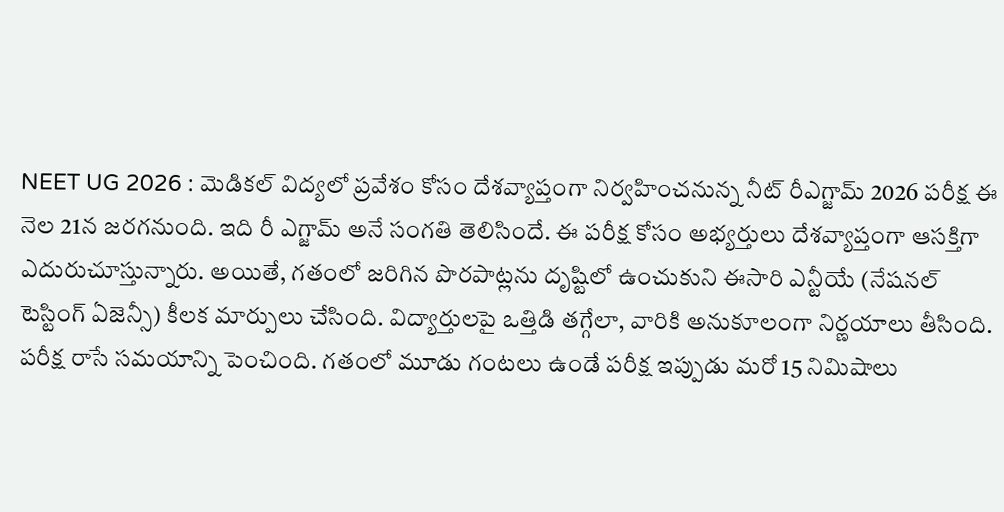NEET UG 2026 : మెడికల్ విద్యలో ప్రవేశం కోసం దేశవ్యాప్తంగా నిర్వహించనున్న నీట్ రీఎగ్జామ్ 2026 పరీక్ష ఈ నెల 21న జరగనుంది. ఇది రీ ఎగ్జామ్ అనే సంగతి తెలిసిందే. ఈ పరీక్ష కోసం అభ్యర్తులు దేశవ్యాప్తంగా ఆసక్తిగా ఎదురుచూస్తున్నారు. అయితే, గతంలో జరిగిన పొరపాట్లను దృష్టిలో ఉంచుకుని ఈసారి ఎన్టీయే (నేషనల్ టెస్టింగ్ ఏజెన్సీ) కీలక మార్పులు చేసింది. విద్యార్తులపై ఒత్తిడి తగ్గేలా, వారికి అనుకూలంగా నిర్ణయాలు తీసింది.
పరీక్ష రాసే సమయాన్ని పెంచింది. గతంలో మూడు గంటలు ఉండే పరీక్ష ఇప్పుడు మరో 15 నిమిషాలు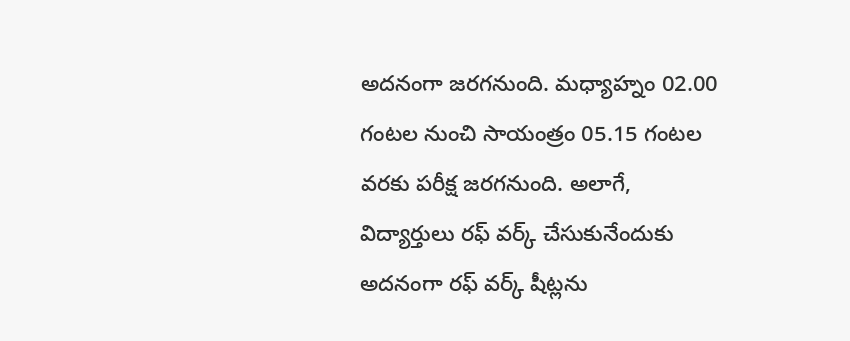అదనంగా జరగనుంది. మధ్యాహ్నం 02.00 గంటల నుంచి సాయంత్రం 05.15 గంటల వరకు పరీక్ష జరగనుంది. అలాగే, విద్యార్తులు రఫ్ వర్క్ చేసుకునేందుకు అదనంగా రఫ్ వర్క్ షీట్లను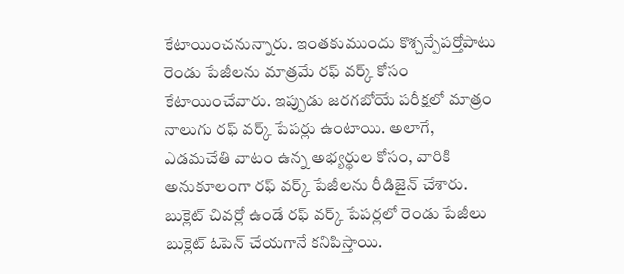కేటాయించనున్నారు. ఇంతకుముందు కొశ్చన్పేపర్తోపాటు రెండు పేజీలను మాత్రమే రఫ్ వర్క్ కోసం కేటాయించేవారు. ఇప్పుడు జరగబోయే పరీక్షలో మాత్రం నాలుగు రఫ్ వర్క్ పేపర్లు ఉంటాయి. అలాగే, ఎడమచేతి వాటం ఉన్న అభ్యర్థుల కోసం, వారికి అనుకూలంగా రఫ్ వర్క్ పేజీలను రీడిజైన్ చేశారు.
బుక్లెట్ చివర్లో ఉండే రఫ్ వర్క్ పేపర్లలో రెండు పేజీలు బుక్లెట్ ఓపెన్ చేయగానే కనిపిస్తాయి.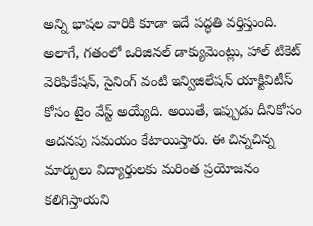అన్ని భాషల వారికి కూడా ఇదే పద్ధతి వర్తిస్తుంది. అలాగే, గతంలో ఒరిజినల్ డాక్యుమెంట్లు, హాల్ టికెట్ వెరిఫికేషన్, సైనింగ్ వంటి ఇన్విజిలేషన్ యాక్టివిటీస్ కోసం టైం వేస్ట్ అయ్యేది. అయితే, ఇప్పుడు దీనికోసం అదనపు సమయం కేటాయిస్తారు. ఈ చిన్నచిన్న మార్పులు విద్యార్తులకు మరింత ప్రయోజనం కలిగిస్తాయని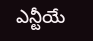ఎన్టీయే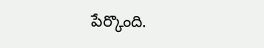పేర్కొంది.